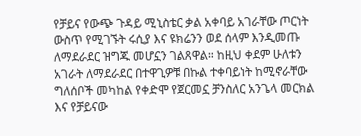የቻይና የውጭ ጉዳይ ሚኒስቴር ቃል አቀባይ አገራቸው ጦርነት ውስጥ የሚገኙት ሩሲያ እና ዩክሬንን ወደ ሰላም እንዲመጡ ለማደራደር ዝግጁ መሆኗን ገልጸዋል። ከዚህ ቀደም ሁለቱን አገራት ለማደራደር በተዋጊዎቹ በኩል ተቀባይነት ከሚኖራቸው ግለሰቦች መካከል የቀድሞ የጀርመኗ ቻንስለር አንጌላ መርክል እና የቻይናው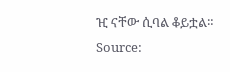ዢ ናቸው ሲባል ቆይቷል።
Source: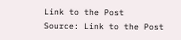Link to the Post
Source: Link to the Post